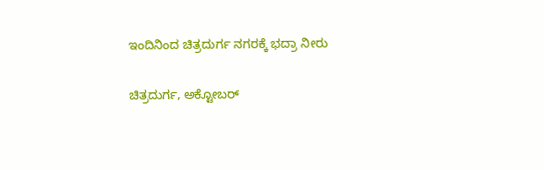ಇಂದಿನಿಂದ ಚಿತ್ರದುರ್ಗ ನಗರಕ್ಕೆ ಭದ್ರಾ ನೀರು

ಚಿತ್ರದುರ್ಗ, ಅಕ್ಟೋಬರ್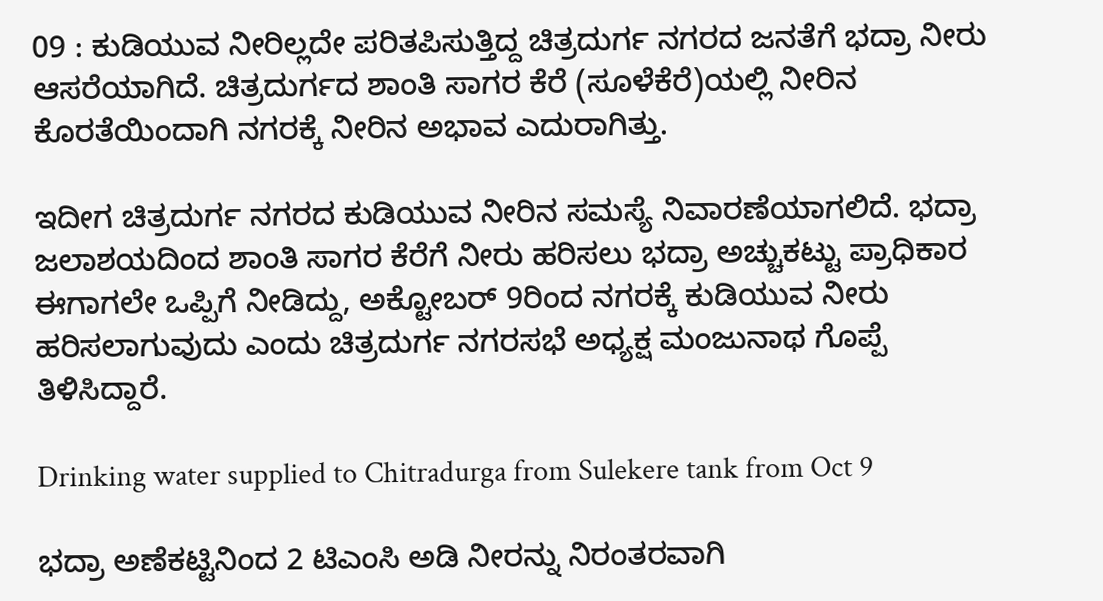09 : ಕುಡಿಯುವ ನೀರಿಲ್ಲದೇ ಪರಿತಪಿಸುತ್ತಿದ್ದ ಚಿತ್ರದುರ್ಗ ನಗರದ ಜನತೆಗೆ ಭದ್ರಾ ನೀರು ಆಸರೆಯಾಗಿದೆ. ಚಿತ್ರದುರ್ಗದ ಶಾಂತಿ ಸಾಗರ ಕೆರೆ (ಸೂಳೆಕೆರೆ)ಯಲ್ಲಿ ನೀರಿನ ಕೊರತೆಯಿಂದಾಗಿ ನಗರಕ್ಕೆ ನೀರಿನ ಅಭಾವ ಎದುರಾಗಿತ್ತು.

ಇದೀಗ ಚಿತ್ರದುರ್ಗ ನಗರದ ಕುಡಿಯುವ ನೀರಿನ ಸಮಸ್ಯೆ ನಿವಾರಣೆಯಾಗಲಿದೆ. ಭದ್ರಾ ಜಲಾಶಯದಿಂದ ಶಾಂತಿ ಸಾಗರ ಕೆರೆಗೆ ನೀರು ಹರಿಸಲು ಭದ್ರಾ ಅಚ್ಚುಕಟ್ಟು ಪ್ರಾಧಿಕಾರ ಈಗಾಗಲೇ ಒಪ್ಪಿಗೆ ನೀಡಿದ್ದು, ಅಕ್ಟೋಬರ್ 9ರಿಂದ ನಗರಕ್ಕೆ ಕುಡಿಯುವ ನೀರು ಹರಿಸಲಾಗುವುದು ಎಂದು ಚಿತ್ರದುರ್ಗ ನಗರಸಭೆ ಅಧ್ಯಕ್ಷ ಮಂಜುನಾಥ ಗೊಪ್ಪೆ ತಿಳಿಸಿದ್ದಾರೆ.

Drinking water supplied to Chitradurga from Sulekere tank from Oct 9

ಭದ್ರಾ ಅಣೆಕಟ್ಟಿನಿಂದ 2 ಟಿಎಂಸಿ ಅಡಿ ನೀರನ್ನು ನಿರಂತರವಾಗಿ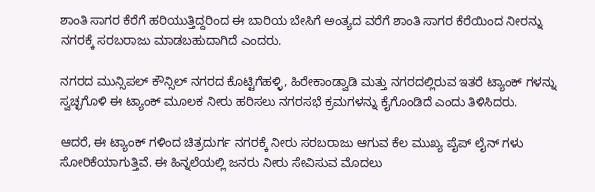ಶಾಂತಿ ಸಾಗರ ಕೆರೆಗೆ ಹರಿಯುತ್ತಿದ್ದರಿಂದ ಈ ಬಾರಿಯ ಬೇಸಿಗೆ ಅಂತ್ಯದ ವರೆಗೆ ಶಾಂತಿ ಸಾಗರ ಕೆರೆಯಿಂದ ನೀರನ್ನು ನಗರಕ್ಕೆ ಸರಬರಾಜು ಮಾಡಬಹುದಾಗಿದೆ ಎಂದರು.

ನಗರದ ಮುನ್ಸಿಪಲ್ ಕೌನ್ಸಿಲ್ ನಗರದ ಕೊಟ್ಟಿಗೆಹಳ್ಳಿ, ಹಿರೇಕಾಂಡ್ವಾಡಿ ಮತ್ತು ನಗರದಲ್ಲಿರುವ ಇತರೆ ಟ್ಯಾಂಕ್ ಗಳನ್ನು ಸ್ವಚ್ಛಗೊಳಿ ಈ ಟ್ಯಾಂಕ್ ಮೂಲಕ ನೀರು ಹರಿಸಲು ನಗರಸಭೆ ಕ್ರಮಗಳನ್ನು ಕೈಗೊಂಡಿದೆ ಎಂದು ತಿಳಿಸಿದರು.

ಆದರೆ, ಈ ಟ್ಯಾಂಕ್ ಗಳಿಂದ ಚಿತ್ರದುರ್ಗ ನಗರಕ್ಕೆ ನೀರು ಸರಬರಾಜು ಆಗುವ ಕೆಲ ಮುಖ್ಯ ಪೈಪ್ ಲೈನ್ ಗಳು ಸೋರಿಕೆಯಾಗುತ್ತಿವೆ. ಈ ಹಿನ್ನಲೆಯಲ್ಲಿ ಜನರು ನೀರು ಸೇವಿಸುವ ಮೊದಲು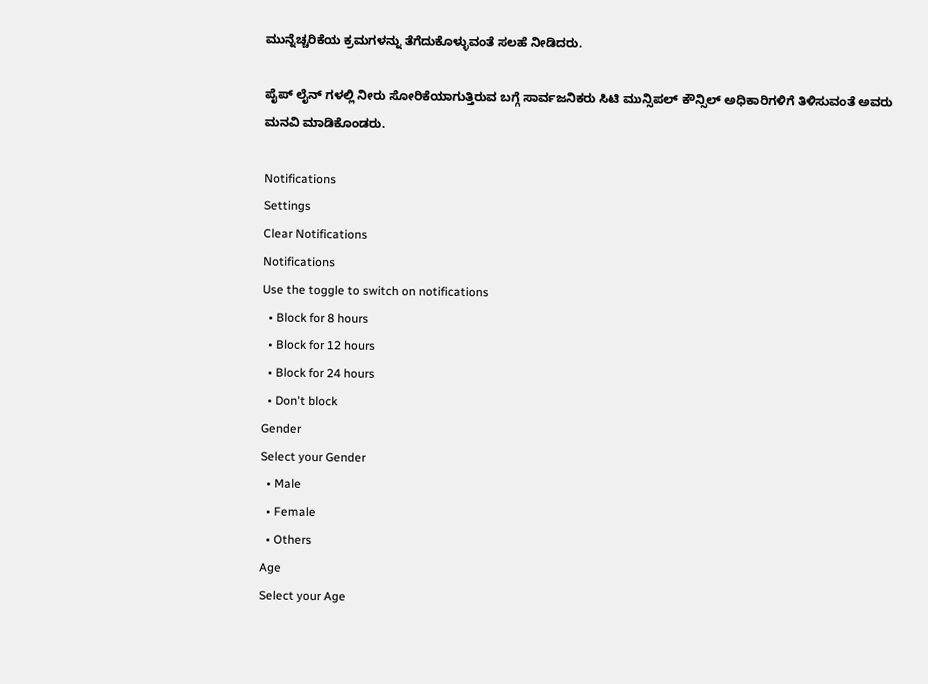ಮುನ್ನೆಚ್ಚರಿಕೆಯ ಕ್ರಮಗಳನ್ನು ತೆಗೆದುಕೊಳ್ಳುವಂತೆ ಸಲಹೆ ನೀಡಿದರು.

ಪೈಪ್ ಲೈನ್ ಗಳಲ್ಲಿ ನೀರು ಸೋರಿಕೆಯಾಗುತ್ತಿರುವ ಬಗ್ಗೆ ಸಾರ್ವಜನಿಕರು ಸಿಟಿ ಮುನ್ಸಿಪಲ್ ಕೌನ್ಸಿಲ್ ಅಧಿಕಾರಿಗಳಿಗೆ ತಿಳಿಸುವಂತೆ ಅವರು ಮನವಿ ಮಾಡಿಕೊಂಡರು.

Notifications
Settings
Clear Notifications
Notifications
Use the toggle to switch on notifications
  • Block for 8 hours
  • Block for 12 hours
  • Block for 24 hours
  • Don't block
Gender
Select your Gender
  • Male
  • Female
  • Others
Age
Select your Age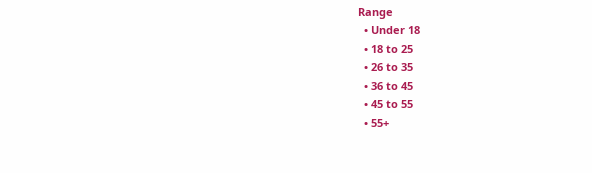Range
  • Under 18
  • 18 to 25
  • 26 to 35
  • 36 to 45
  • 45 to 55
  • 55+